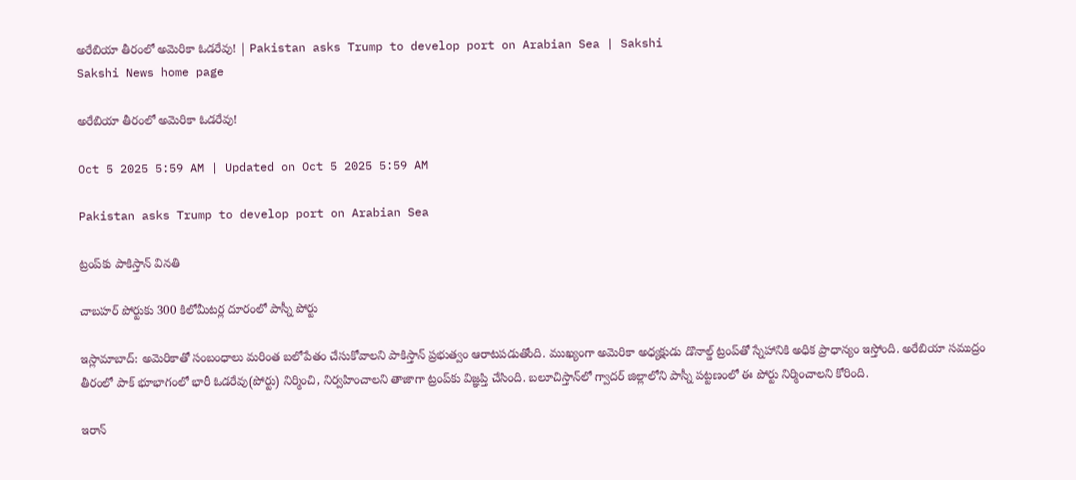అరేబియా తీరంలో అమెరికా ఓడరేవు! | Pakistan asks Trump to develop port on Arabian Sea | Sakshi
Sakshi News home page

అరేబియా తీరంలో అమెరికా ఓడరేవు!

Oct 5 2025 5:59 AM | Updated on Oct 5 2025 5:59 AM

Pakistan asks Trump to develop port on Arabian Sea

ట్రంప్‌కు పాకిస్తాన్‌ వినతి

చాబహర్‌ పోర్టుకు 300 కిలోమీటర్ల దూరంలో పాస్నీ పోర్టు

ఇస్లామాబాద్‌: అమెరికాతో సంబంధాలు మరింత బలోపేతం చేసుకోవాలని పాకిస్తాన్‌ ప్రభుత్వం ఆరాటపడుతోంది. ముఖ్యంగా అమెరికా అధ్యక్షుడు డొనాల్డ్‌ ట్రంప్‌తో స్నేహానికి అధిక ప్రాధాన్యం ఇస్తోంది. అరేబియా సముద్రం తీరంలో పాక్‌ భూభాగంలో భారీ ఓడరేవు(పోర్టు) నిర్మించి, నిర్వహించాలని తాజాగా ట్రంప్‌కు విజ్ఞప్తి చేసింది. బలూచిస్తాన్‌లో గ్వాదర్‌ జిల్లాలోని పాస్నీ పట్టణంలో ఈ పోర్టు నిర్మించాలని కోరింది.

ఇరాన్‌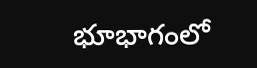భూభాగంలో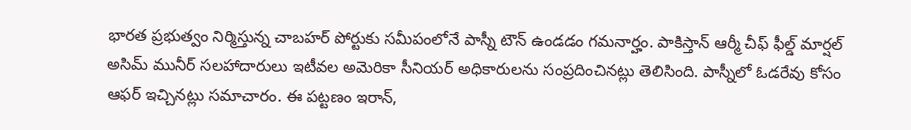భారత ప్రభుత్వం నిర్మిస్తున్న చాబహర్‌ పోర్టుకు సమీపంలోనే పాస్నీ టౌన్‌ ఉండడం గమనార్హం. పాకిస్తాన్‌ ఆర్మీ చీఫ్‌ ఫీల్డ్‌ మార్షల్‌ అసిమ్‌ మునీర్‌ సలహాదారులు ఇటీవల అమెరికా సీనియర్‌ అధికారులను సంప్రదించినట్లు తెలిసింది. పాస్నీలో ఓడరేవు కోసం ఆఫర్‌ ఇచ్చినట్లు సమాచారం. ఈ పట్టణం ఇరాన్,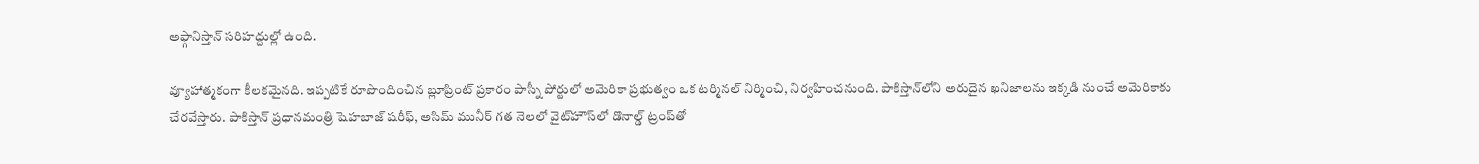అఫ్గానిస్తాన్‌ సరిహద్దుల్లో ఉంది.

వ్యూహాత్మకంగా కీలకమైనది. ఇప్పటికే రూపొందించిన బ్లూప్రింట్‌ ప్రకారం పాస్నీ పోర్టులో అమెరికా ప్రభుత్వం ఒక టర్మినల్‌ నిర్మించి, నిర్వహించనుంది. పాకిస్తాన్‌లోని అరుదైన ఖనిజాలను ఇక్కడి నుంచే అమెరికాకు చేరవేస్తారు. పాకిస్తాన్‌ ప్రధానమంత్రి షెహబాజ్‌ షరీఫ్, అసిమ్‌ మునీర్‌ గత నెలలో వైట్‌హౌస్‌లో డొనాల్డ్‌ ట్రంప్‌తో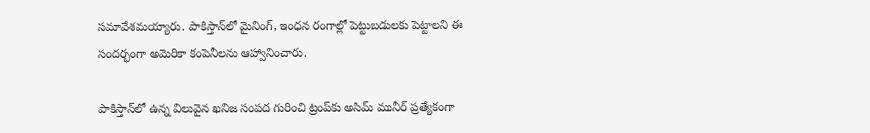సమావేశమయ్యారు. పాకిస్తాన్‌లో మైనింగ్, ఇంధన రంగాల్లో పెట్టుబడులకు పెట్టాలని ఈ సందర్భంగా అమెరికా కంపెనీలను ఆహ్వానించారు.

పాకిస్తాన్‌లో ఉన్న విలువైన ఖనిజ సంపద గురించి ట్రంప్‌కు అసిమ్‌ మునీర్‌ ప్రత్యేకంగా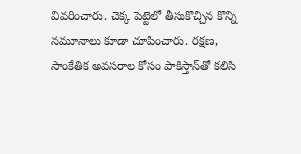వివరించారు. చెక్క పెట్టెలో తీసుకొచ్చిన కొన్ని నమూనాలు కూడా చూపించారు. రక్షణ, సాంకేతిక అవసరాల కోసం పాకిస్తాన్‌తో కలిసి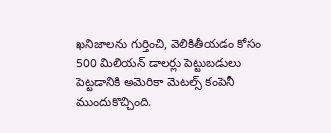ఖనిజాలను గుర్తించి, వెలికితీయడం కోసం 500 మిలియన్‌ డాలర్లు పెట్టుబడులు పెట్టడానికి అమెరికా మెటల్స్‌ కంపెనీ ముందుకొచ్చింది.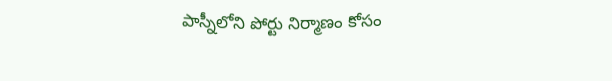పాస్నీలోని పోర్టు నిర్మాణం కోసం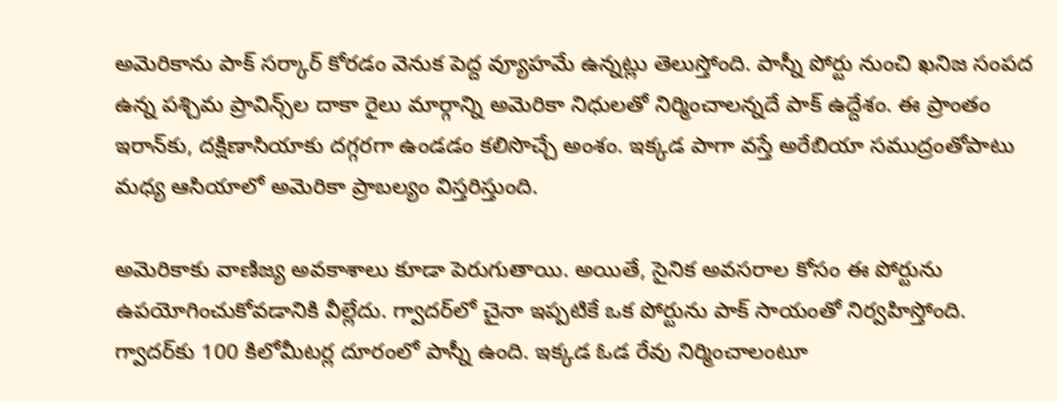అమెరికాను పాక్‌ సర్కార్‌ కోరడం వెనుక పెద్ద వ్యూహమే ఉన్నట్లు తెలుస్తోంది. పాస్నీ పోర్టు నుంచి ఖనిజ సంపద ఉన్న పశ్చిమ ప్రావిన్స్‌ల దాకా రైలు మార్గాన్ని అమెరికా నిధులతో నిర్మించాలన్నదే పాక్‌ ఉద్దేశం. ఈ ప్రాంతం ఇరాన్‌కు, దక్షిణాసియాకు దగ్గరగా ఉండడం కలిసొచ్చే అంశం. ఇక్కడ పాగా వస్తే అరేబియా సముద్రంతోపాటు మధ్య ఆసియాలో అమెరికా ప్రాబల్యం విస్తరిస్తుంది.

అమెరికాకు వాణిజ్య అవకాశాలు కూడా పెరుగుతాయి. అయితే, సైనిక అవసరాల కోసం ఈ పోర్టును ఉపయోగించుకోవడానికి వీల్లేదు. గ్వాదర్‌లో చైనా ఇప్పటికే ఒక పోర్టును పాక్‌ సాయంతో నిర్వహిస్తోంది. గ్వాదర్‌కు 100 కిలోమీటర్ల దూరంలో పాస్నీ ఉంది. ఇక్కడ ఓడ రేవు నిర్మించాలంటూ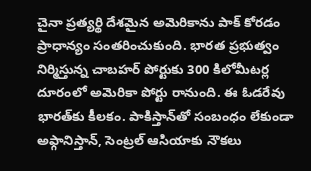చైనా ప్రత్యర్థి దేశమైన అమెరికాను పాక్‌ కోరడం ప్రాధాన్యం సంతరించుకుంది. భారత ప్రభుత్వం నిర్మిస్తున్న చాబహర్‌ పోర్టుకు 300 కిలోమీటర్ల దూరంలో అమెరికా పోర్టు రానుంది. ఈ ఓడరేవు భారత్‌కు కీలకం. పాకిస్తాన్‌తో సంబంధం లేకుండా అఫ్గానిస్తాన్, సెంట్రల్‌ ఆసియాకు నౌకలు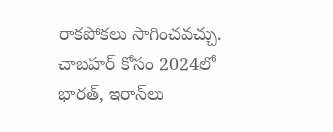రాకపోకలు సాగించవచ్చు. చాబహర్‌ కోసం 2024లో భారత్, ఇరాన్‌లు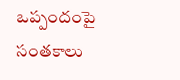ఒప్పందంపై సంతకాలు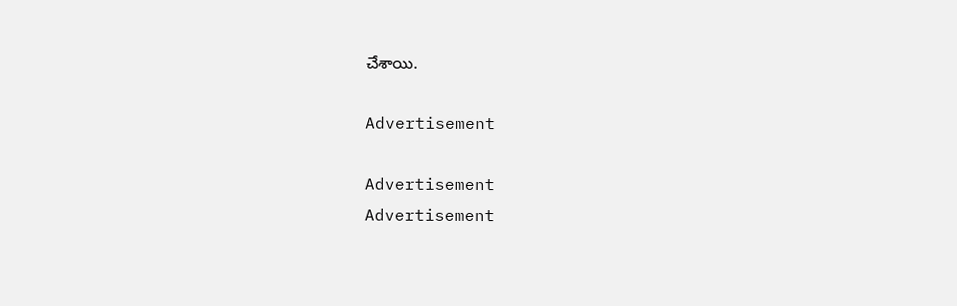చేశాయి.

Advertisement

Advertisement
Advertisement